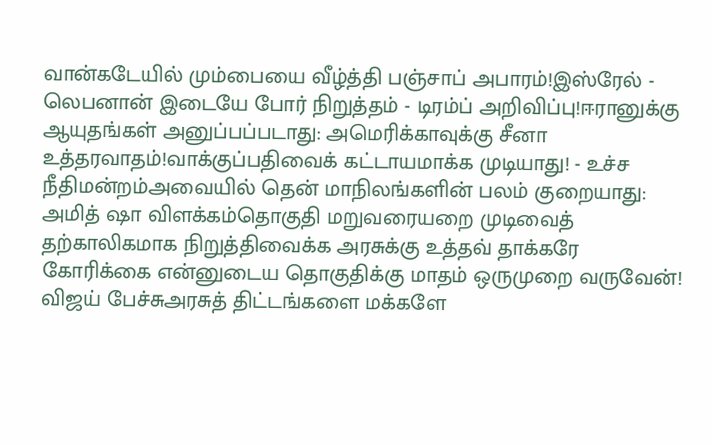வான்கடேயில் மும்பையை வீழ்த்தி பஞ்சாப் அபாரம்!இஸ்ரேல் - லெபனான் இடையே போர் நிறுத்தம் - டிரம்ப் அறிவிப்பு!ஈரானுக்கு ஆயுதங்கள் அனுப்பப்படாது: அமெரிக்காவுக்கு சீனா உத்தரவாதம்!வாக்குப்பதிவைக் கட்டாயமாக்க முடியாது! - உச்ச நீதிமன்றம்அவையில் தென் மாநிலங்களின் பலம் குறையாது: அமித் ஷா விளக்கம்தொகுதி மறுவரையறை முடிவைத் தற்காலிகமாக நிறுத்திவைக்க அரசுக்கு உத்தவ் தாக்கரே கோரிக்கை என்னுடைய தொகுதிக்கு மாதம் ஒருமுறை வருவேன்! விஜய் பேச்சுஅரசுத் திட்டங்களை மக்களே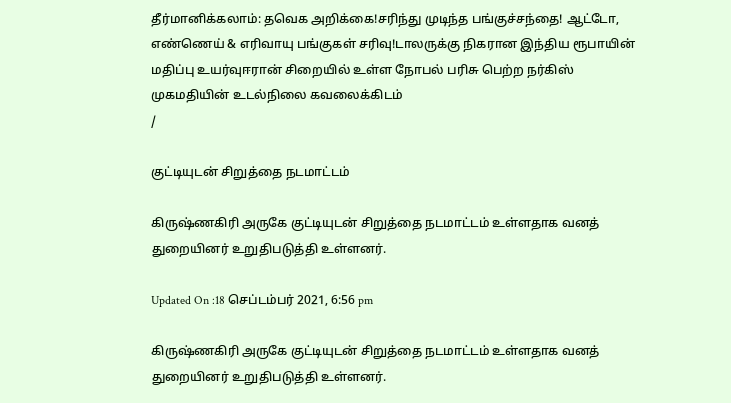தீர்மானிக்கலாம்: தவெக அறிக்கை!சரிந்து முடிந்த பங்குச்சந்தை! ஆட்டோ, எண்ணெய் & எரிவாயு பங்குகள் சரிவு!டாலருக்கு நிகரான இந்திய ரூபாயின் மதிப்பு உயர்வுஈரான் சிறையில் உள்ள நோபல் பரிசு பெற்ற நர்கிஸ் முகமதியின் உடல்நிலை கவலைக்கிடம்
/

குட்டியுடன் சிறுத்தை நடமாட்டம்

கிருஷ்ணகிரி அருகே குட்டியுடன் சிறுத்தை நடமாட்டம் உள்ளதாக வனத் துறையினர் உறுதிபடுத்தி உள்ளனர்.

Updated On :18 செப்டம்பர் 2021, 6:56 pm

கிருஷ்ணகிரி அருகே குட்டியுடன் சிறுத்தை நடமாட்டம் உள்ளதாக வனத் துறையினர் உறுதிபடுத்தி உள்ளனர்.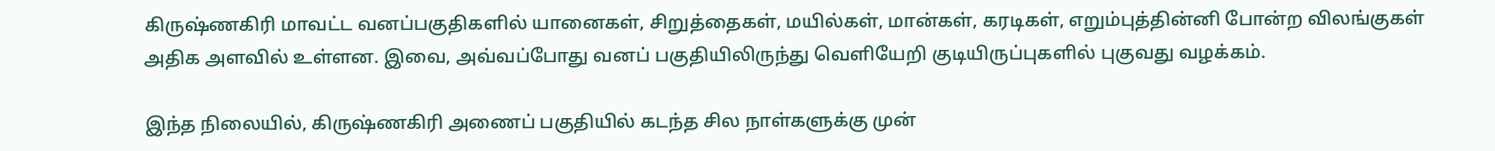கிருஷ்ணகிரி மாவட்ட வனப்பகுதிகளில் யானைகள், சிறுத்தைகள், மயில்கள், மான்கள், கரடிகள், எறும்புத்தின்னி போன்ற விலங்குகள் அதிக அளவில் உள்ளன. இவை, அவ்வப்போது வனப் பகுதியிலிருந்து வெளியேறி குடியிருப்புகளில் புகுவது வழக்கம்.

இந்த நிலையில், கிருஷ்ணகிரி அணைப் பகுதியில் கடந்த சில நாள்களுக்கு முன்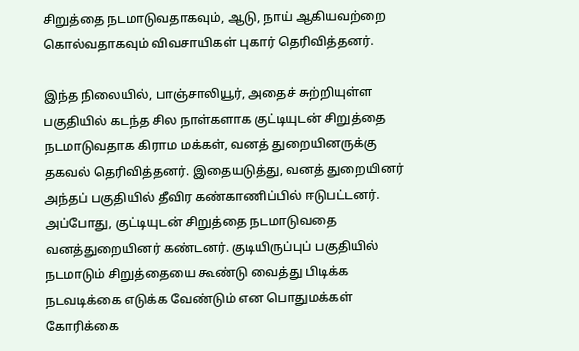சிறுத்தை நடமாடுவதாகவும், ஆடு, நாய் ஆகியவற்றை கொல்வதாகவும் விவசாயிகள் புகார் தெரிவித்தனர்.

இந்த நிலையில், பாஞ்சாலியூர், அதைச் சுற்றியுள்ள பகுதியில் கடந்த சில நாள்களாக குட்டியுடன் சிறுத்தை நடமாடுவதாக கிராம மக்கள், வனத் துறையினருக்கு தகவல் தெரிவித்தனர். இதையடுத்து, வனத் துறையினர் அந்தப் பகுதியில் தீவிர கண்காணிப்பில் ஈடுபட்டனர். அப்போது, குட்டியுடன் சிறுத்தை நடமாடுவதை வனத்துறையினர் கண்டனர். குடியிருப்புப் பகுதியில் நடமாடும் சிறுத்தையை கூண்டு வைத்து பிடிக்க நடவடிக்கை எடுக்க வேண்டும் என பொதுமக்கள் கோரிக்கை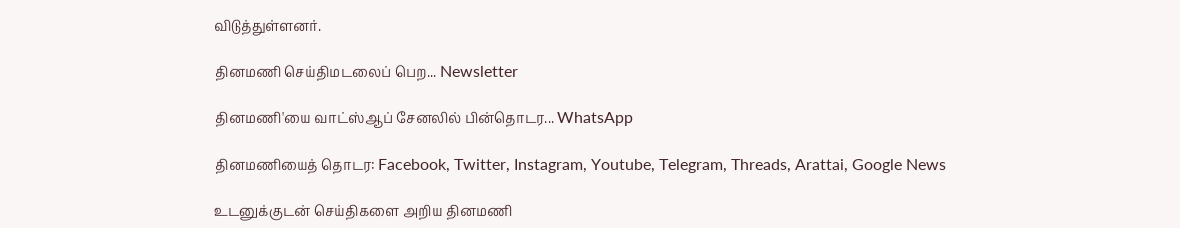விடுத்துள்ளனர்.

தினமணி செய்திமடலைப் பெற... Newsletter

தினமணி'யை வாட்ஸ்ஆப் சேனலில் பின்தொடர... WhatsApp

தினமணியைத் தொடர: Facebook, Twitter, Instagram, Youtube, Telegram, Threads, Arattai, Google News

உடனுக்குடன் செய்திகளை அறிய தினமணி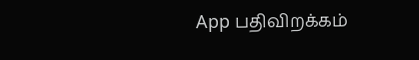App பதிவிறக்கம்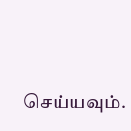செய்யவும்.